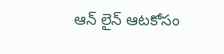ఆన్ లైన్ ఆటకోసం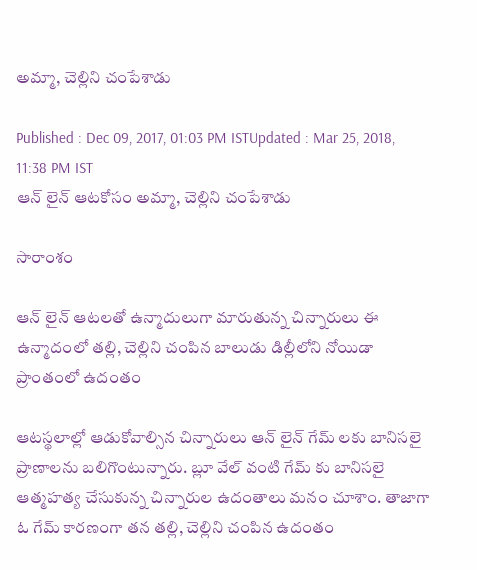అమ్మా, చెల్లిని చంపేశాడు

Published : Dec 09, 2017, 01:03 PM ISTUpdated : Mar 25, 2018, 11:38 PM IST
ఆన్ లైన్ ఆటకోసం అమ్మా, చెల్లిని చంపేశాడు

సారాంశం

ఆన్ లైన్ ఆటలతో ఉన్మాదులుగా మారుతున్న చిన్నారులు ఈ ఉన్మాదంలో తల్లి, చెల్లిని చంపిన బాలుడు డిల్లీలోని నోయిడా ప్రాంతంలో ఉదంతం

ఆటస్థలాల్లో ఆడుకోవాల్సిన చిన్నారులు ఆన్ లైన్ గేమ్ లకు బానిసలై ప్రాణాలను బలిగొంటున్నారు. బ్లూ వేల్ వంటి గేమ్ కు బానిసలై ఆత్మహత్య చేసుకున్న చిన్నారుల ఉదంతాలు మనం చూశాం. తాజాగా ఓ గేమ్ కారణంగా తన తల్లి, చెల్లిని చంపిన ఉదంతం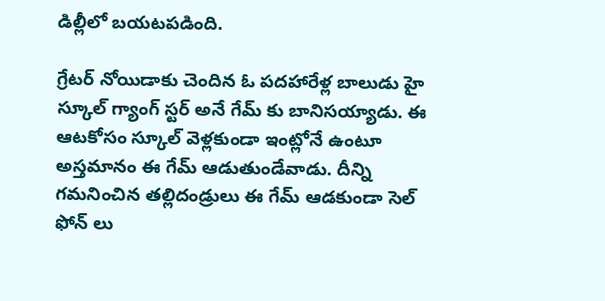డిల్లీలో బయటపడింది.

గ్రేటర్ నోయిడాకు చెందిన ఓ పదహారేళ్ల బాలుడు హై స్కూల్ గ్యాంగ్ స్టర్ అనే గేమ్ కు బానిసయ్యాడు. ఈ ఆటకోసం స్కూల్ వెళ్లకుండా ఇంట్లోనే ఉంటూ అస్తమానం ఈ గేమ్ ఆడుతుండేవాడు. దీన్ని గమనించిన తల్లిదండ్రులు ఈ గేమ్ ఆడకుండా సెల్ ఫోన్ లు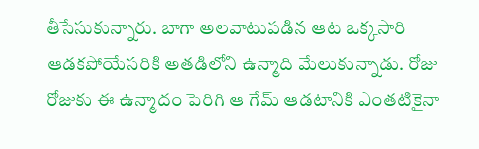తీసేసుకున్నారు. బాగా అలవాటుపడిన ఆట ఒక్కసారి ఆడకపోయేసరికి అతడిలోని ఉన్మాది మేలుకున్నాడు. రోజు రోజుకు ఈ ఉన్మాదం పెరిగి ఆ గేమ్ ఆడటానికి ఎంతటికైనా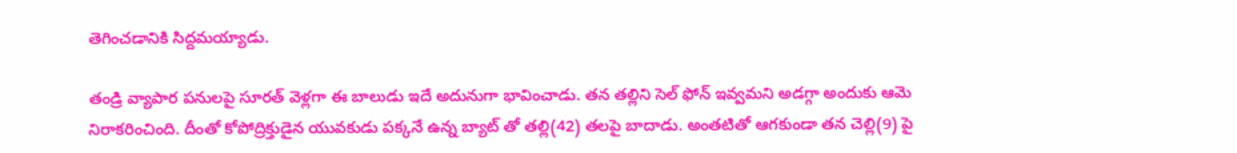తెగించడానికి సిద్దమయ్యాడు.

తండ్రి వ్యాపార పనులపై సూరత్ వెళ్లగా ఈ బాలుడు ఇదే అదునుగా భావించాడు. తన తల్లిని సెల్ ఫోన్ ఇవ్వమని అడగ్గా అందుకు ఆమె నిరాకరించింది. దీంతో కోపోద్రిక్తుడైన యువకుడు పక్కనే ఉన్న బ్యాట్ తో తల్లి(42) తలపై బాదాడు. అంతటితో ఆగకుండా తన చెల్లి(9) పై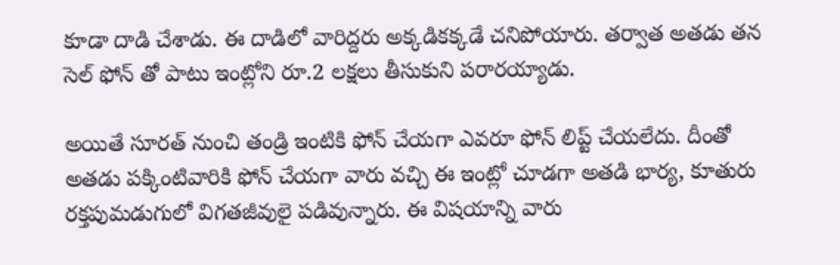కూడా దాడి చేశాడు. ఈ దాడిలో వారిద్దరు అక్కడికక్కడే చనిపోయారు. తర్వాత అతడు తన సెల్ ఫోన్ తో పాటు ఇంట్లోని రూ.2 లక్షలు తీసుకుని పరారయ్యాడు.

అయితే సూరత్ నుంచి తండ్రి ఇంటికి ఫోన్ చేయగా ఎవరూ ఫోన్ లిప్ట్ చేయలేదు. దీంతో అతడు పక్కింటివారికి ఫోన్ చేయగా వారు వచ్చి ఈ ఇంట్లో చూడగా అతడి భార్య, కూతురు రక్తపుమడుగులో విగతజీవులై పడివున్నారు. ఈ విషయాన్ని వారు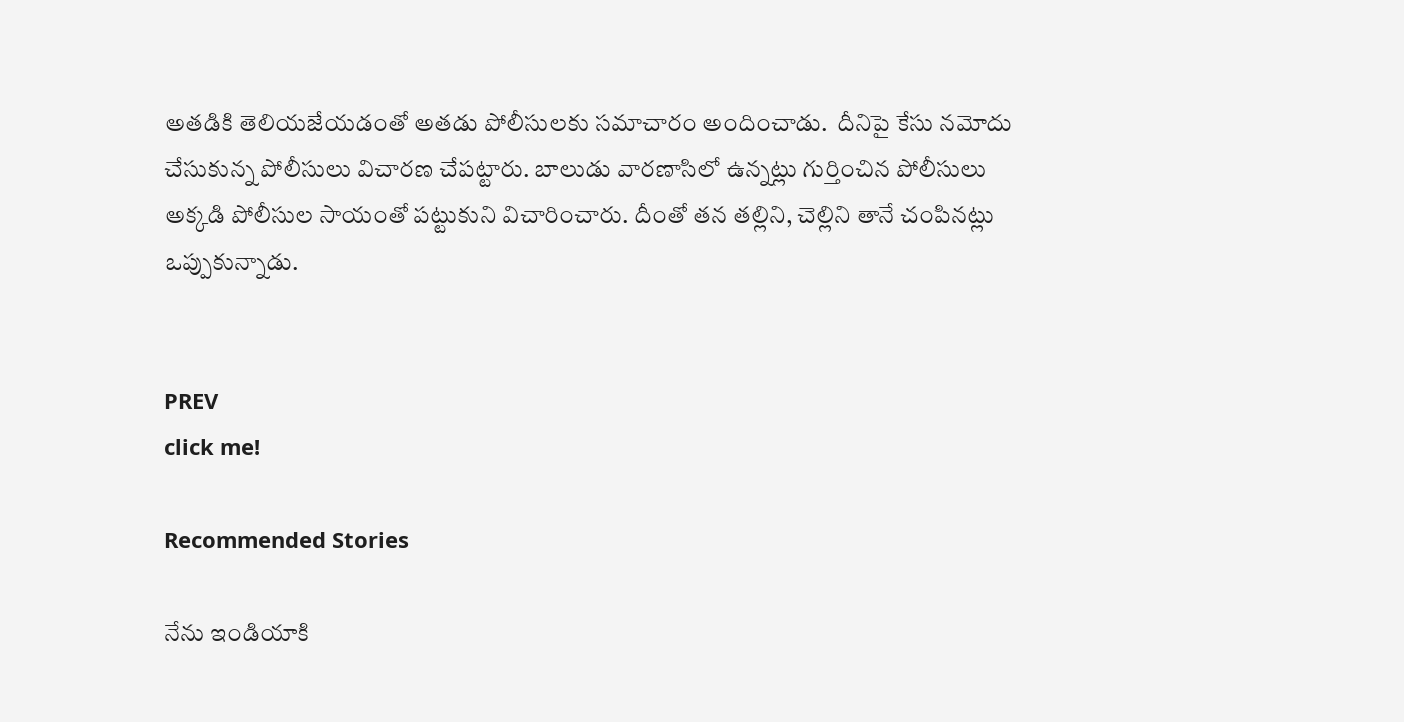అతడికి తెలియజేయడంతో అతడు పోలీసులకు సమాచారం అందించాడు.  దీనిపై కేసు నమోదు చేసుకున్న పోలీసులు విచారణ చేపట్టారు. బాలుడు వారణాసిలో ఉన్నట్లు గుర్తించిన పోలీసులు అక్కడి పోలీసుల సాయంతో పట్టుకుని విచారించారు. దీంతో తన తల్లిని, చెల్లిని తానే చంపినట్లు ఒప్పుకున్నాడు.


PREV
click me!

Recommended Stories

నేను ఇండియాకి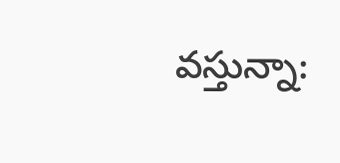వస్తున్నా: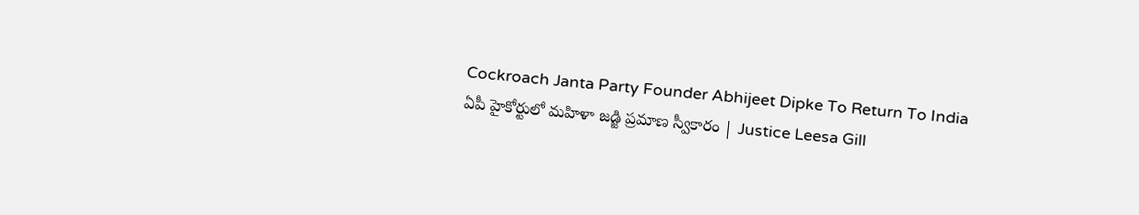Cockroach Janta Party Founder Abhijeet Dipke To Return To India
ఏపీ హైకోర్టులో మహిళా జడ్జి ప్రమాణ స్వీకారం | Justice Leesa Gill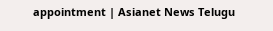appointment | Asianet News Telugu